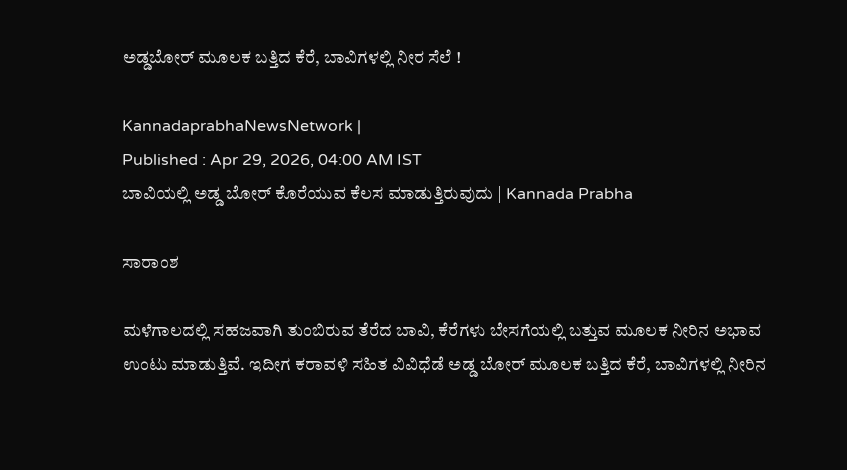ಅಡ್ಡಬೋರ್‌ ಮೂಲಕ ಬತ್ತಿದ ಕೆರೆ, ಬಾವಿಗಳಲ್ಲಿ ನೀರ ಸೆಲೆ !

KannadaprabhaNewsNetwork |
Published : Apr 29, 2026, 04:00 AM IST
ಬಾವಿಯಲ್ಲಿ ಅಡ್ಡ ಬೋರ್ ಕೊರೆಯುವ ಕೆಲಸ ಮಾಡುತ್ತಿರುವುದು | Kannada Prabha

ಸಾರಾಂಶ

ಮಳೆಗಾಲದಲ್ಲಿ ಸಹಜವಾಗಿ ತುಂಬಿರುವ ತೆರೆದ ಬಾವಿ, ಕೆರೆಗಳು ಬೇಸಗೆಯಲ್ಲಿ ಬತ್ತುವ ಮೂಲಕ ನೀರಿನ ಅಭಾವ ಉಂಟು ಮಾಡುತ್ತಿವೆ. ಇದೀಗ ಕರಾವಳಿ ಸಹಿತ ವಿವಿಧೆಡೆ ಅಡ್ಡ ಬೋರ್‌ ಮೂಲಕ ಬತ್ತಿದ ಕೆರೆ, ಬಾವಿಗಳಲ್ಲಿ ನೀರಿನ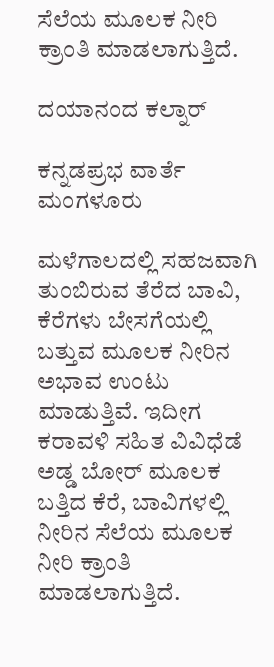ಸೆಲೆಯ ಮೂಲಕ ನೀರಿ ಕ್ರಾಂತಿ ಮಾಡಲಾಗುತ್ತಿದೆ.

ದಯಾನಂದ ಕಲ್ನಾರ್

ಕನ್ನಡಪ್ರಭ ವಾರ್ತೆ ಮಂಗಳೂರು

ಮಳೆಗಾಲದಲ್ಲಿ ಸಹಜವಾಗಿ ತುಂಬಿರುವ ತೆರೆದ ಬಾವಿ, ಕೆರೆಗಳು ಬೇಸಗೆಯಲ್ಲಿ ಬತ್ತುವ ಮೂಲಕ ನೀರಿನ ಅಭಾವ ಉಂಟು ಮಾಡುತ್ತಿವೆ. ಇದೀಗ ಕರಾವಳಿ ಸಹಿತ ವಿವಿಧೆಡೆ ಅಡ್ಡ ಬೋರ್‌ ಮೂಲಕ ಬತ್ತಿದ ಕೆರೆ, ಬಾವಿಗಳಲ್ಲಿ ನೀರಿನ ಸೆಲೆಯ ಮೂಲಕ ನೀರಿ ಕ್ರಾಂತಿ ಮಾಡಲಾಗುತ್ತಿದೆ.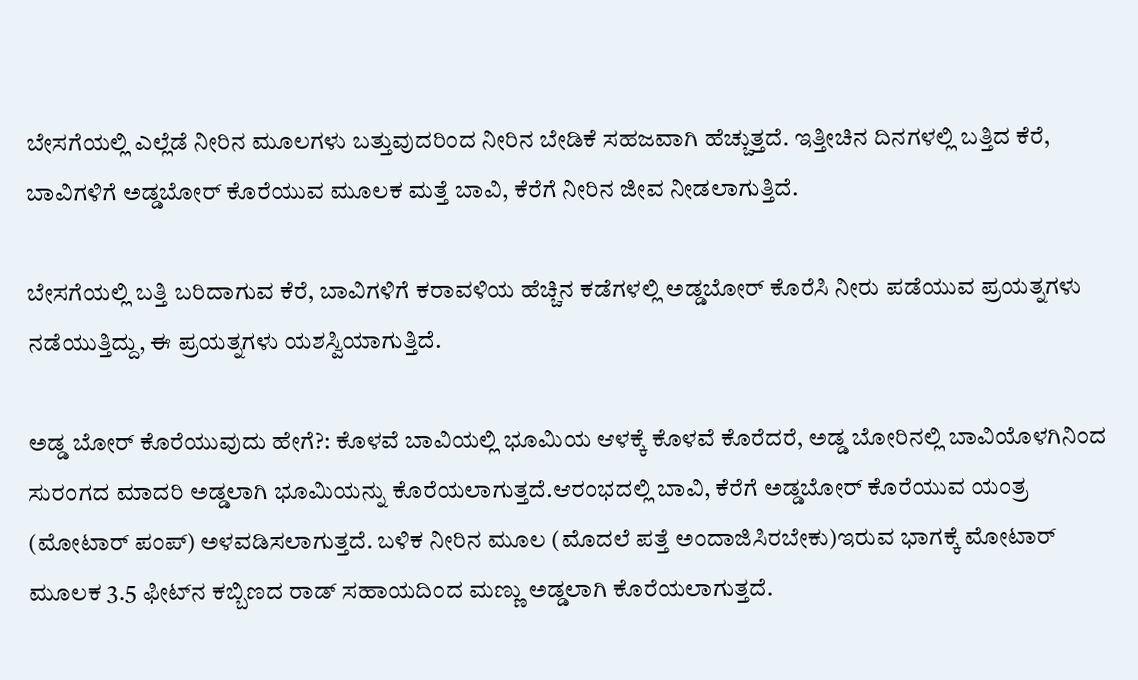ಬೇಸಗೆಯಲ್ಲಿ ಎಲ್ಲೆಡೆ ನೀರಿನ ಮೂಲಗಳು ಬತ್ತುವುದರಿಂದ ನೀರಿನ ಬೇಡಿಕೆ ಸಹಜವಾಗಿ ಹೆಚ್ಚುತ್ತದೆ. ಇತ್ತೀಚಿನ ದಿನಗಳಲ್ಲಿ ಬತ್ತಿದ ಕೆರೆ, ಬಾವಿಗಳಿಗೆ ಅಡ್ಡಬೋರ್ ಕೊರೆಯುವ ಮೂಲಕ ಮತ್ತೆ ಬಾವಿ, ಕೆರೆಗೆ ನೀರಿನ ಜೀವ ನೀಡಲಾಗುತ್ತಿದೆ.

ಬೇಸಗೆಯಲ್ಲಿ ಬತ್ತಿ ಬರಿದಾಗುವ ಕೆರೆ, ಬಾವಿಗಳಿಗೆ ಕರಾವಳಿಯ ಹೆಚ್ಚಿನ ಕಡೆಗಳಲ್ಲಿ ಅಡ್ಡಬೋರ್ ಕೊರೆಸಿ ನೀರು ಪಡೆಯುವ ಪ್ರಯತ್ನಗಳು ನಡೆಯುತ್ತಿದ್ದು, ಈ ಪ್ರಯತ್ನಗಳು ಯಶಸ್ವಿಯಾಗುತ್ತಿದೆ.

ಅಡ್ಡ ಬೋರ್‌ ಕೊರೆಯುವುದು ಹೇಗೆ?: ಕೊಳವೆ ಬಾವಿಯಲ್ಲಿ ಭೂಮಿಯ ಆಳಕ್ಕೆ ಕೊಳವೆ ಕೊರೆದರೆ, ಅಡ್ಡ ಬೋರಿನಲ್ಲಿ ಬಾವಿಯೊಳಗಿನಿಂದ ಸುರಂಗದ ಮಾದರಿ ಅಡ್ಡಲಾಗಿ ಭೂಮಿಯನ್ನು ಕೊರೆಯಲಾಗುತ್ತದೆ.ಆರಂಭದಲ್ಲಿ ಬಾವಿ, ಕೆರೆಗೆ ಅಡ್ಡಬೋರ್‌ ಕೊರೆಯುವ ಯಂತ್ರ (ಮೋಟಾರ್ ಪಂಪ್‌) ಅಳವಡಿಸಲಾಗುತ್ತದೆ. ಬಳಿಕ ನೀರಿನ ಮೂಲ (ಮೊದಲೆ ಪತ್ತೆ ಅಂದಾಜಿಸಿರಬೇಕು)ಇರುವ ಭಾಗಕ್ಕೆ ಮೋಟಾರ್ ಮೂಲಕ 3.5 ಫೀಟ್‌ನ ಕಬ್ಬಿಣದ ರಾಡ್‌ ಸಹಾಯದಿಂದ ಮಣ್ಣು ಅಡ್ಡಲಾಗಿ ಕೊರೆಯಲಾಗುತ್ತದೆ.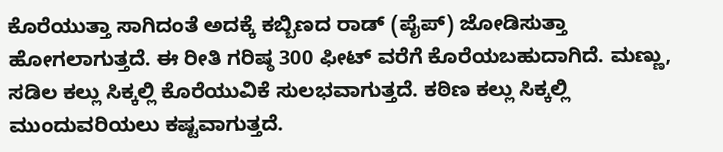ಕೊರೆಯುತ್ತಾ ಸಾಗಿದಂತೆ ಅದಕ್ಕೆ ಕಬ್ಬಿಣದ ರಾಡ್ (ಪೈಪ್‌) ಜೋಡಿಸುತ್ತಾ ಹೋಗಲಾಗುತ್ತದೆ. ಈ ರೀತಿ ಗರಿಷ್ಠ 300 ಫೀಟ್‌ ವರೆಗೆ ಕೊರೆಯಬಹುದಾಗಿದೆ. ಮಣ್ಣು, ಸಡಿಲ ಕಲ್ಲು ಸಿಕ್ಕಲ್ಲಿ ಕೊರೆಯುವಿಕೆ ಸುಲಭವಾಗುತ್ತದೆ. ಕಠಿಣ ಕಲ್ಲು ಸಿಕ್ಕಲ್ಲಿ ಮುಂದುವರಿಯಲು ಕಷ್ಟವಾಗುತ್ತದೆ.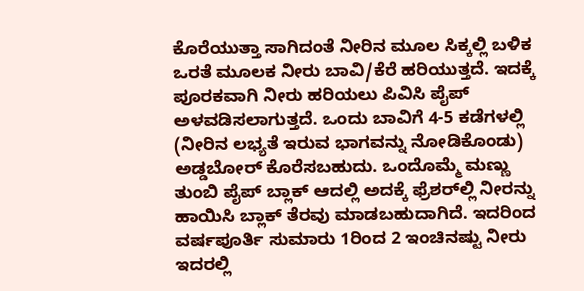ಕೊರೆಯುತ್ತಾ ಸಾಗಿದಂತೆ ನೀರಿನ ಮೂಲ ಸಿಕ್ಕಲ್ಲಿ ಬಳಿಕ ಒರತೆ ಮೂಲಕ ನೀರು ಬಾವಿ/ಕೆರೆ ಹರಿಯುತ್ತದೆ. ಇದಕ್ಕೆ ಪೂರಕವಾಗಿ ನೀರು ಹರಿಯಲು ಪಿವಿಸಿ ಪೈಪ್‌ ಅಳವಡಿಸಲಾಗುತ್ತದೆ. ಒಂದು ಬಾವಿಗೆ 4-5 ಕಡೆಗಳಲ್ಲಿ (ನೀರಿನ ಲಭ್ಯತೆ ಇರುವ ಭಾಗವನ್ನು ನೋಡಿಕೊಂಡು) ಅಡ್ಡಬೋರ್ ಕೊರೆಸಬಹುದು. ಒಂದೊಮ್ಮೆ ಮಣ್ಣು ತುಂಬಿ ಪೈಪ್‌ ಬ್ಲಾಕ್ ಆದಲ್ಲಿ ಅದಕ್ಕೆ ಫ್ರೆಶರ್‌ಲ್ಲಿ ನೀರನ್ನು ಹಾಯಿಸಿ ಬ್ಲಾಕ್ ತೆರವು ಮಾಡಬಹುದಾಗಿದೆ. ಇದರಿಂದ ವರ್ಷಪೂರ್ತಿ ಸುಮಾರು 1ರಿಂದ 2 ಇಂಚಿನಷ್ಟು ನೀರು ಇದರಲ್ಲಿ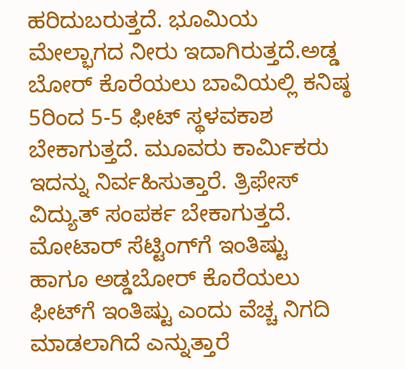ಹರಿದುಬರುತ್ತದೆ. ಭೂಮಿಯ ಮೇಲ್ಭಾಗದ ನೀರು ಇದಾಗಿರುತ್ತದೆ.ಅಡ್ಡ ಬೋರ್‌ ಕೊರೆಯಲು ಬಾವಿಯಲ್ಲಿ ಕನಿಷ್ಠ 5ರಿಂದ 5-5 ಫೀಟ್ ಸ್ಥಳವಕಾಶ ಬೇಕಾಗುತ್ತದೆ. ಮೂವರು ಕಾರ್ಮಿಕರು ಇದನ್ನು ನಿರ್ವಹಿಸುತ್ತಾರೆ. ತ್ರಿಫೇಸ್ ವಿದ್ಯುತ್ ಸಂಪರ್ಕ ಬೇಕಾಗುತ್ತದೆ. ಮೋಟಾರ್ ಸೆಟ್ಟಿಂಗ್‌ಗೆ ಇಂತಿಷ್ಟು ಹಾಗೂ ಅಡ್ಡಬೋರ್‌ ಕೊರೆಯಲು ಫೀಟ್‌ಗೆ ಇಂತಿಷ್ಟು ಎಂದು ವೆಚ್ಚ ನಿಗದಿ ಮಾಡಲಾಗಿದೆ ಎನ್ನುತ್ತಾರೆ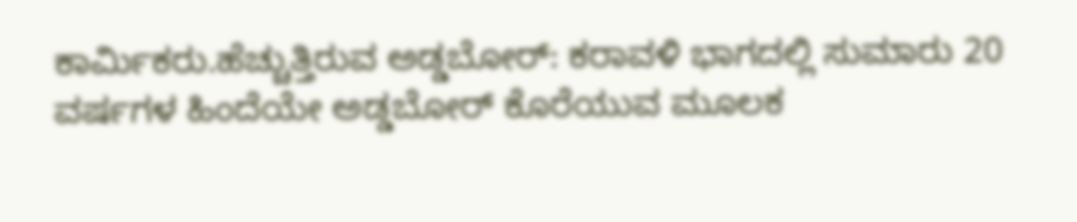ಕಾರ್ಮಿಕರು.ಹೆಚ್ಚುತ್ತಿರುವ ಅಡ್ಡಬೋರ್: ಕರಾವಳಿ ಭಾಗದಲ್ಲಿ ಸುಮಾರು 20 ವರ್ಷಗಳ ಹಿಂದೆಯೇ ಅಡ್ಡಬೋರ್ ಕೊರೆಯುವ ಮೂಲಕ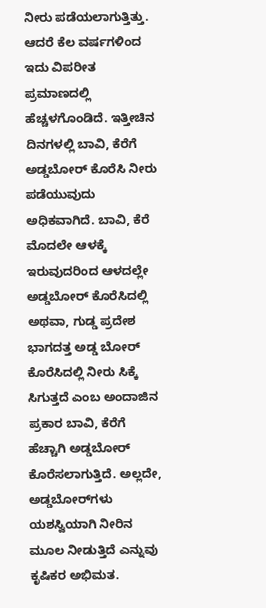ನೀರು ಪಡೆಯಲಾಗುತ್ತಿತ್ತು. ಆದರೆ ಕೆಲ ವರ್ಷಗಳಿಂದ ಇದು ವಿಪರೀತ ಪ್ರಮಾಣದಲ್ಲಿ ಹೆಚ್ಚಳಗೊಂಡಿದೆ. ಇತ್ತೀಚಿನ ದಿನಗಳಲ್ಲಿ ಬಾವಿ, ಕೆರೆಗೆ ಅಡ್ಡಬೋರ್ ಕೊರೆಸಿ ನೀರು ಪಡೆಯುವುದು ಅಧಿಕವಾಗಿದೆ. ಬಾವಿ, ಕೆರೆ ಮೊದಲೇ ಆಳಕ್ಕೆ ಇರುವುದರಿಂದ ಆಳದಲ್ಲೇ ಅಡ್ಡಬೋರ್ ಕೊರೆಸಿದಲ್ಲಿ ಅಥವಾ, ಗುಡ್ಡ ಪ್ರದೇಶ ಭಾಗದತ್ತ ಅಡ್ಡ ಬೋರ್ ಕೊರೆಸಿದಲ್ಲಿ ನೀರು ಸಿಕ್ಕೆ ಸಿಗುತ್ತದೆ ಎಂಬ ಅಂದಾಜಿನ ಪ್ರಕಾರ ಬಾವಿ, ಕೆರೆಗೆ ಹೆಚ್ಚಾಗಿ ಅಡ್ಡಬೋರ್ ಕೊರೆಸಲಾಗುತ್ತಿದೆ. ಅಲ್ಲದೇ, ಅಡ್ಡಬೋರ್‌ಗಳು ಯಶಸ್ವಿಯಾಗಿ ನೀರಿನ ಮೂಲ ನೀಡುತ್ತಿದೆ ಎನ್ನುವು ಕೃಷಿಕರ ಅಭಿಮತ.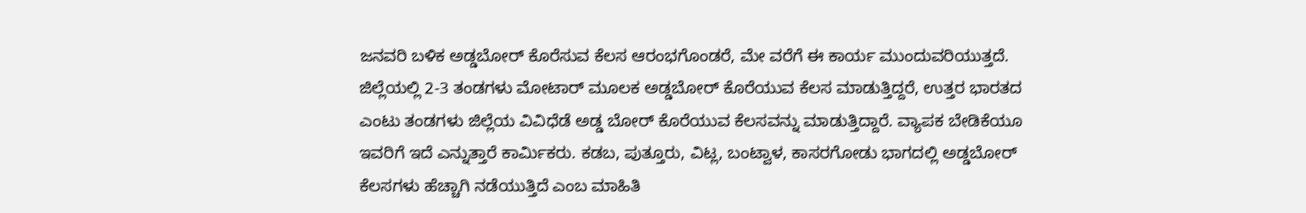ಜನವರಿ ಬಳಿಕ ಅಡ್ಡಬೋರ್ ಕೊರೆಸುವ ಕೆಲಸ ಆರಂಭಗೊಂಡರೆ, ಮೇ ವರೆಗೆ ಈ ಕಾರ್ಯ ಮುಂದುವರಿಯುತ್ತದೆ. ಜಿಲ್ಲೆಯಲ್ಲಿ 2-3 ತಂಡಗಳು ಮೋಟಾರ್‌ ಮೂಲಕ ಅಡ್ಡಬೋರ್ ಕೊರೆಯುವ ಕೆಲಸ ಮಾಡುತ್ತಿದ್ದರೆ, ಉತ್ತರ ಭಾರತದ ಎಂಟು ತಂಡಗಳು ಜಿಲ್ಲೆಯ ವಿವಿಧೆಡೆ ಅಡ್ಡ ಬೋರ್ ಕೊರೆಯುವ ಕೆಲಸವನ್ನು ಮಾಡುತ್ತಿದ್ದಾರೆ. ವ್ಯಾಪಕ ಬೇಡಿಕೆಯೂ ಇವರಿಗೆ ಇದೆ ಎನ್ನುತ್ತಾರೆ ಕಾರ್ಮಿಕರು. ಕಡಬ, ಪುತ್ತೂರು, ವಿಟ್ಲ, ಬಂಟ್ವಾಳ, ಕಾಸರಗೋಡು ಭಾಗದಲ್ಲಿ ಅಡ್ಡಬೋರ್‌ ಕೆಲಸಗಳು ಹೆಚ್ಚಾಗಿ ನಡೆಯುತ್ತಿದೆ ಎಂಬ ಮಾಹಿತಿ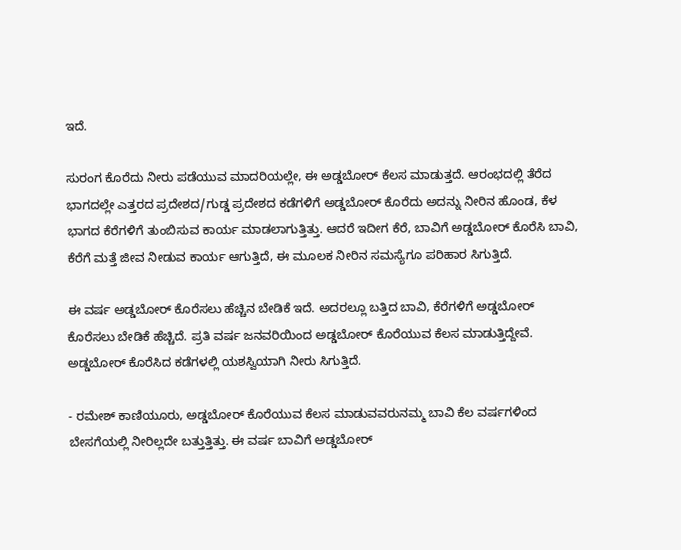ಇದೆ.

ಸುರಂಗ ಕೊರೆದು ನೀರು ಪಡೆಯುವ ಮಾದರಿಯಲ್ಲೇ, ಈ ಅಡ್ಡಬೋರ್ ಕೆಲಸ ಮಾಡುತ್ತದೆ. ಆರಂಭದಲ್ಲಿ ತೆರೆದ ಭಾಗದಲ್ಲೇ ಎತ್ತರದ ಪ್ರದೇಶದ/ಗುಡ್ಡ ಪ್ರದೇಶದ ಕಡೆಗಳಿಗೆ ಅಡ್ಡಬೋರ್ ಕೊರೆದು ಅದನ್ನು ನೀರಿನ ಹೊಂಡ, ಕೆಳ ಭಾಗದ ಕೆರೆಗಳಿಗೆ ತುಂಬಿಸುವ ಕಾರ್ಯ ಮಾಡಲಾಗುತ್ತಿತ್ತು. ಆದರೆ ಇದೀಗ ಕೆರೆ, ಬಾವಿಗೆ ಅಡ್ಡಬೋರ್ ಕೊರೆಸಿ ಬಾವಿ, ಕೆರೆಗೆ ಮತ್ತೆ ಜೀವ ನೀಡುವ ಕಾರ್ಯ ಆಗುತ್ತಿದೆ, ಈ ಮೂಲಕ ನೀರಿನ ಸಮಸ್ಯೆಗೂ ಪರಿಹಾರ ಸಿಗುತ್ತಿದೆ.

ಈ ವರ್ಷ ಅಡ್ಡಬೋರ್‌ ಕೊರೆಸಲು ಹೆಚ್ಚಿನ ಬೇಡಿಕೆ ಇದೆ. ಅದರಲ್ಲೂ ಬತ್ತಿದ ಬಾವಿ, ಕೆರೆಗಳಿಗೆ ಅಡ್ಡಬೋರ್ ಕೊರೆಸಲು ಬೇಡಿಕೆ ಹೆಚ್ಚಿದೆ. ಪ್ರತಿ ವರ್ಷ ಜನವರಿಯಿಂದ ಅಡ್ಡಬೋರ್ ಕೊರೆಯುವ ಕೆಲಸ ಮಾಡುತ್ತಿದ್ದೇವೆ. ಅಡ್ಡಬೋರ್ ಕೊರೆಸಿದ ಕಡೆಗಳಲ್ಲಿ ಯಶಸ್ವಿಯಾಗಿ ನೀರು ಸಿಗುತ್ತಿದೆ.

- ರಮೇಶ್ ಕಾಣಿಯೂರು, ಅಡ್ಡಬೋರ್ ಕೊರೆಯುವ ಕೆಲಸ ಮಾಡುವವರುನಮ್ಮ ಬಾವಿ ಕೆಲ ವರ್ಷಗಳಿಂದ ಬೇಸಗೆಯಲ್ಲಿ ನೀರಿಲ್ಲದೇ ಬತ್ತುತ್ತಿತ್ತು. ಈ ವರ್ಷ ಬಾವಿಗೆ ಅಡ್ಡಬೋರ್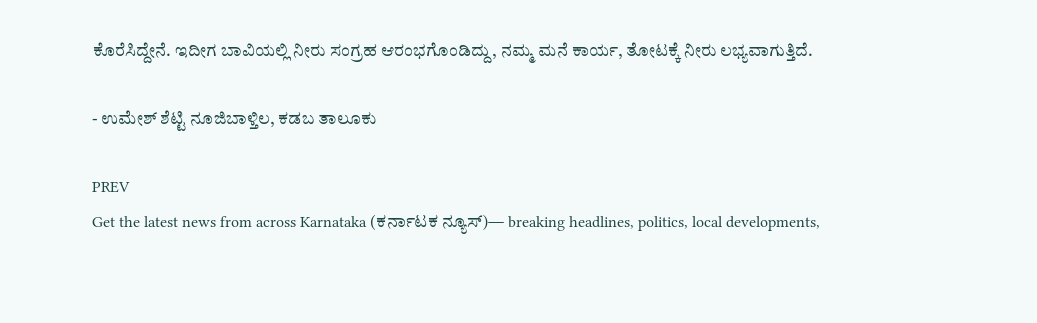ಕೊರೆಸಿದ್ದೇನೆ. ಇದೀಗ ಬಾವಿಯಲ್ಲಿ ನೀರು ಸಂಗ್ರಹ ಆರಂಭಗೊಂಡಿದ್ದು, ನಮ್ಮ ಮನೆ ಕಾರ್ಯ, ತೋಟಕ್ಕೆ ನೀರು ಲಭ್ಯವಾಗುತ್ತಿದೆ.

- ಉಮೇಶ್ ಶೆಟ್ಟಿ ನೂಜಿಬಾಳ್ತಿಲ, ಕಡಬ ತಾಲೂಕು

PREV
Get the latest news from across Karnataka (ಕರ್ನಾಟಕ ನ್ಯೂಸ್)— breaking headlines, politics, local developments,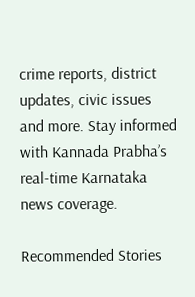crime reports, district updates, civic issues and more. Stay informed with Kannada Prabha’s real‑time Karnataka news coverage.

Recommended Stories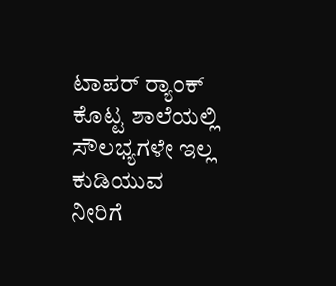ಟಾಪರ್‌ ರ್‍ಯಾಂಕ್‌ ಕೊಟ್ಟ ಶಾಲೆಯಲ್ಲಿ ಸೌಲಭ್ಯಗಳೇ ಇಲ್ಲ
ಕುಡಿಯುವ ನೀರಿಗೆ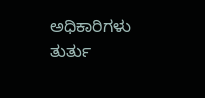ಅಧಿಕಾರಿಗಳು ತುರ್ತು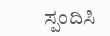ಸ್ಪಂದಿಸಿ